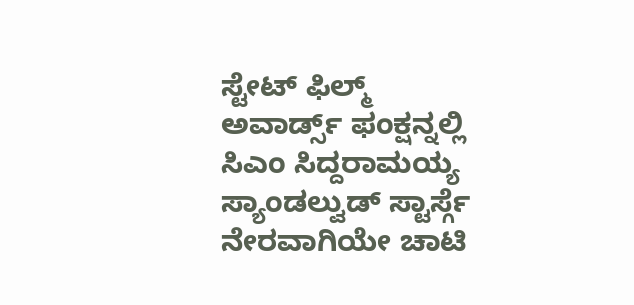ಸ್ಟೇಟ್ ಫಿಲ್ಮ್ ಅವಾರ್ಡ್ಸ್ ಫಂಕ್ಷನ್ನಲ್ಲಿ ಸಿಎಂ ಸಿದ್ದರಾಮಯ್ಯ ಸ್ಯಾಂಡಲ್ವುಡ್ ಸ್ಟಾರ್ಸ್ಗೆ ನೇರವಾಗಿಯೇ ಚಾಟಿ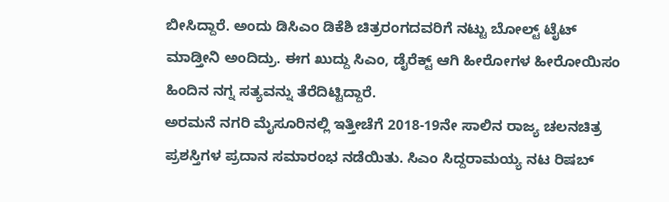ಬೀಸಿದ್ದಾರೆ. ಅಂದು ಡಿಸಿಎಂ ಡಿಕೆಶಿ ಚಿತ್ರರಂಗದವರಿಗೆ ನಟ್ಟು ಬೋಲ್ಟ್ ಟೈಟ್ ಮಾಡ್ತೀನಿ ಅಂದಿದ್ರು. ಈಗ ಖುದ್ದು ಸಿಎಂ, ಡೈರೆಕ್ಟ್ ಆಗಿ ಹೀರೋಗಳ ಹೀರೋಯಿಸಂ ಹಿಂದಿನ ನಗ್ನ ಸತ್ಯವನ್ನು ತೆರೆದಿಟ್ಟಿದ್ದಾರೆ.
ಅರಮನೆ ನಗರಿ ಮೈಸೂರಿನಲ್ಲಿ ಇತ್ತೀಚೆಗೆ 2018-19ನೇ ಸಾಲಿನ ರಾಜ್ಯ ಚಲನಚಿತ್ರ ಪ್ರಶಸ್ತಿಗಳ ಪ್ರದಾನ ಸಮಾರಂಭ ನಡೆಯಿತು. ಸಿಎಂ ಸಿದ್ದರಾಮಯ್ಯ ನಟ ರಿಷಬ್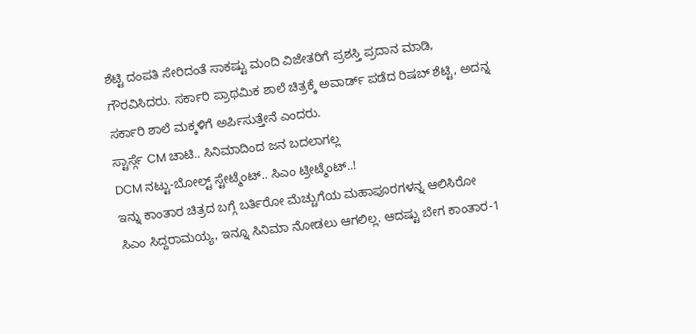ಶೆಟ್ಟಿ ದಂಪತಿ ಸೇರಿದಂತೆ ಸಾಕಷ್ಟು ಮಂದಿ ವಿಜೇತರಿಗೆ ಪ್ರಶಸ್ತಿ ಪ್ರದಾನ ಮಾಡಿ, ಗೌರವಿಸಿದರು. ಸರ್ಕಾರಿ ಪ್ರಾಥಮಿಕ ಶಾಲೆ ಚಿತ್ರಕ್ಕೆ ಅವಾರ್ಡ್ ಪಡೆದ ರಿಷಬ್ ಶೆಟ್ಟಿ, ಅದನ್ನ ಸರ್ಕಾರಿ ಶಾಲೆ ಮಕ್ಕಳಿಗೆ ಅರ್ಪಿಸುತ್ತೇನೆ ಎಂದರು.
ಸ್ಟಾರ್ಸ್ಗೆ CM ಚಾಟಿ.. ಸಿನಿಮಾದಿಂದ ಜನ ಬದಲಾಗಲ್ಲ
DCM ನಟ್ಟು-ಬೋಲ್ಟ್ ಸ್ಟೇಟ್ಮೆಂಟ್.. ಸಿಎಂ ಟ್ರೀಟ್ಮೆಂಟ್..!
ಇನ್ನು ಕಾಂತಾರ ಚಿತ್ರದ ಬಗ್ಗೆ ಬರ್ತಿರೋ ಮೆಚ್ಚುಗೆಯ ಮಹಾಪೂರಗಳನ್ನ ಆಲಿಸಿರೋ ಸಿಎಂ ಸಿದ್ದರಾಮಯ್ಯ, ಇನ್ನೂ ಸಿನಿಮಾ ನೋಡಲು ಆಗಲಿಲ್ಲ. ಆದಷ್ಟು ಬೇಗ ಕಾಂತಾರ-1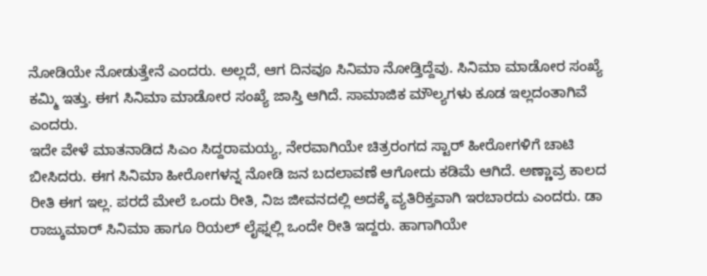ನೋಡಿಯೇ ನೋಡುತ್ತೇನೆ ಎಂದರು. ಅಲ್ಲದೆ, ಆಗ ದಿನವೂ ಸಿನಿಮಾ ನೋಡ್ತಿದ್ದೆವು. ಸಿನಿಮಾ ಮಾಡೋರ ಸಂಖ್ಯೆ ಕಮ್ಮಿ ಇತ್ತು. ಈಗ ಸಿನಿಮಾ ಮಾಡೋರ ಸಂಖ್ಯೆ ಜಾಸ್ತಿ ಆಗಿದೆ. ಸಾಮಾಜಿಕ ಮೌಲ್ಯಗಳು ಕೂಡ ಇಲ್ಲದಂತಾಗಿವೆ ಎಂದರು.
ಇದೇ ವೇಳೆ ಮಾತನಾಡಿದ ಸಿಎಂ ಸಿದ್ದರಾಮಯ್ಯ, ನೇರವಾಗಿಯೇ ಚಿತ್ರರಂಗದ ಸ್ಟಾರ್ ಹೀರೋಗಳಿಗೆ ಚಾಟಿ ಬೀಸಿದರು. ಈಗ ಸಿನಿಮಾ ಹೀರೋಗಳನ್ನ ನೋಡಿ ಜನ ಬದಲಾವಣೆ ಆಗೋದು ಕಡಿಮೆ ಆಗಿದೆ. ಅಣ್ಣಾವ್ರ ಕಾಲದ ರೀತಿ ಈಗ ಇಲ್ಲ. ಪರದೆ ಮೇಲೆ ಒಂದು ರೀತಿ, ನಿಜ ಜೀವನದಲ್ಲಿ ಅದಕ್ಕೆ ವ್ಯತಿರಿಕ್ತವಾಗಿ ಇರಬಾರದು ಎಂದರು. ಡಾ ರಾಜ್ಕುಮಾರ್ ಸಿನಿಮಾ ಹಾಗೂ ರಿಯಲ್ ಲೈಫ್ನಲ್ಲಿ ಒಂದೇ ರೀತಿ ಇದ್ದರು. ಹಾಗಾಗಿಯೇ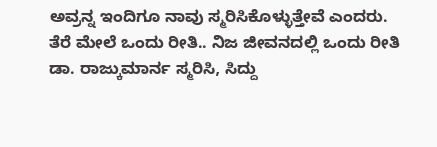ಅವ್ರನ್ನ ಇಂದಿಗೂ ನಾವು ಸ್ಮರಿಸಿಕೊಳ್ಳುತ್ತೇವೆ ಎಂದರು.
ತೆರೆ ಮೇಲೆ ಒಂದು ರೀತಿ.. ನಿಜ ಜೀವನದಲ್ಲಿ ಒಂದು ರೀತಿ
ಡಾ. ರಾಜ್ಕುಮಾರ್ನ ಸ್ಮರಿಸಿ, ಸಿದ್ದು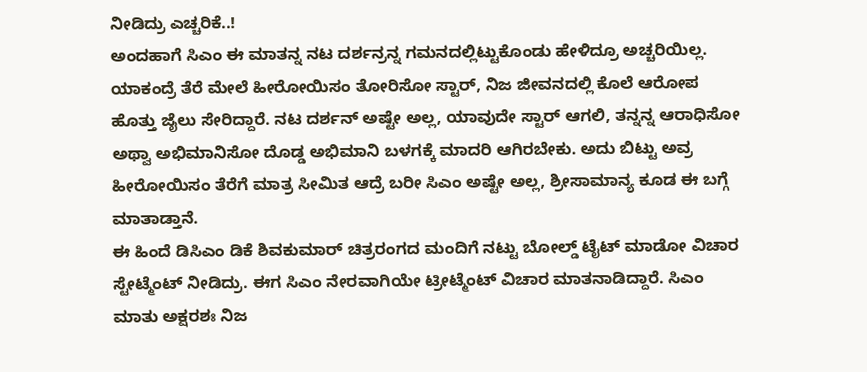ನೀಡಿದ್ರು ಎಚ್ಚರಿಕೆ..!
ಅಂದಹಾಗೆ ಸಿಎಂ ಈ ಮಾತನ್ನ ನಟ ದರ್ಶನ್ರನ್ನ ಗಮನದಲ್ಲಿಟ್ಟುಕೊಂಡು ಹೇಳಿದ್ರೂ ಅಚ್ಚರಿಯಿಲ್ಲ. ಯಾಕಂದ್ರೆ ತೆರೆ ಮೇಲೆ ಹೀರೋಯಿಸಂ ತೋರಿಸೋ ಸ್ಟಾರ್, ನಿಜ ಜೀವನದಲ್ಲಿ ಕೊಲೆ ಆರೋಪ ಹೊತ್ತು ಜೈಲು ಸೇರಿದ್ದಾರೆ. ನಟ ದರ್ಶನ್ ಅಷ್ಟೇ ಅಲ್ಲ, ಯಾವುದೇ ಸ್ಟಾರ್ ಆಗಲಿ, ತನ್ನನ್ನ ಆರಾಧಿಸೋ ಅಥ್ವಾ ಅಭಿಮಾನಿಸೋ ದೊಡ್ಡ ಅಭಿಮಾನಿ ಬಳಗಕ್ಕೆ ಮಾದರಿ ಆಗಿರಬೇಕು. ಅದು ಬಿಟ್ಟು ಅವ್ರ ಹೀರೋಯಿಸಂ ತೆರೆಗೆ ಮಾತ್ರ ಸೀಮಿತ ಆದ್ರೆ ಬರೀ ಸಿಎಂ ಅಷ್ಟೇ ಅಲ್ಲ, ಶ್ರೀಸಾಮಾನ್ಯ ಕೂಡ ಈ ಬಗ್ಗೆ ಮಾತಾಡ್ತಾನೆ.
ಈ ಹಿಂದೆ ಡಿಸಿಎಂ ಡಿಕೆ ಶಿವಕುಮಾರ್ ಚಿತ್ರರಂಗದ ಮಂದಿಗೆ ನಟ್ಟು ಬೋಲ್ಡ್ ಟೈಟ್ ಮಾಡೋ ವಿಚಾರ ಸ್ಟೇಟ್ಮೆಂಟ್ ನೀಡಿದ್ರು. ಈಗ ಸಿಎಂ ನೇರವಾಗಿಯೇ ಟ್ರೀಟ್ಮೆಂಟ್ ವಿಚಾರ ಮಾತನಾಡಿದ್ದಾರೆ. ಸಿಎಂ ಮಾತು ಅಕ್ಷರಶಃ ನಿಜ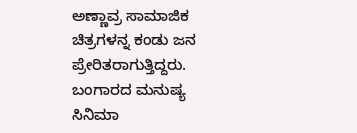ಅಣ್ಣಾವ್ರ ಸಾಮಾಜಿಕ ಚಿತ್ರಗಳನ್ನ ಕಂಡು ಜನ ಪ್ರೇರಿತರಾಗುತ್ತಿದ್ದರು. ಬಂಗಾರದ ಮನುಷ್ಯ ಸಿನಿಮಾ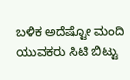ಬಳಿಕ ಅದೆಷ್ಟೋ ಮಂದಿ ಯುವಕರು ಸಿಟಿ ಬಿಟ್ಟು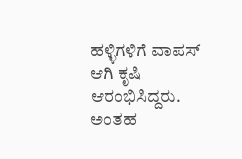ಹಳ್ಳಿಗಳಿಗೆ ವಾಪಸ್ ಆಗಿ ಕೃಷಿ ಆರಂಭಿಸಿದ್ದರು. ಅಂತಹ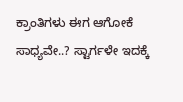ಕ್ರಾಂತಿಗಳು ಈಗ ಆಗೋಕೆ ಸಾಧ್ಯವೇ..? ಸ್ಟಾರ್ಗಳೇ ಇದಕ್ಕೆ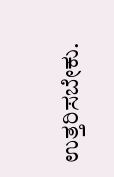ಉತ್ತರಿಸಬೇಕು.